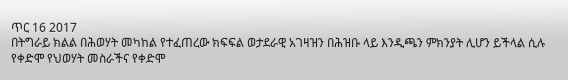ጥር 16 2017
በትግራይ ክልል በሕወሃት መካከል የተፈጠረው ክፍፍል ወታደራዊ አገዛዝን በሕዝቡ ላይ እንዲጫን ምክንያት ሊሆን ይችላል ሲሉ የቀድሞ የህወሃት መስራችና የቀድሞ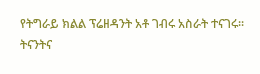የትግራይ ክልል ፕሬዘዳንት አቶ ገብሩ አስራት ተናገሩ፡፡
ትናንትና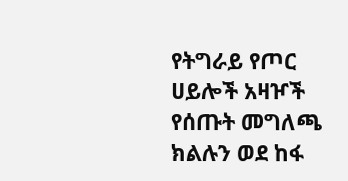የትግራይ የጦር ሀይሎች አዛዦች የሰጡት መግለጫ ክልሉን ወደ ከፋ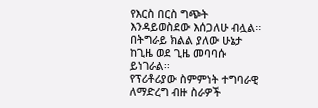የእርስ በርስ ግጭት እንዳይወስደው እሰጋለሁ ብሏል፡፡
በትግራይ ክልል ያለው ሁኔታ ከጊዜ ወደ ጊዜ መባባሱ ይነገራል፡፡
የፕሪቶሪያው ስምምነት ተግባራዊ ለማድረግ ብዙ ስራዎች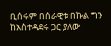ቢሰሩም በሰራዊቱ በኩል ግን ከአስተዳደሩ ጋር ያለው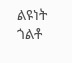ልዩነት ጎልቶ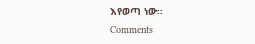እየወጣ ነው፡፡
Comments